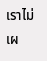เราไม่เผ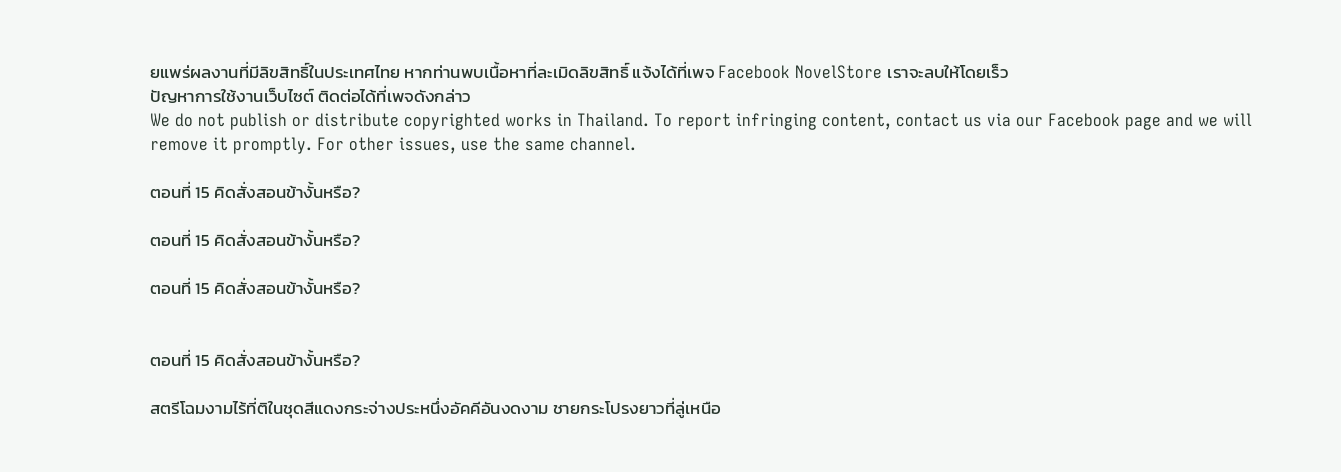ยแพร่ผลงานที่มีลิขสิทธิ์ในประเทศไทย หากท่านพบเนื้อหาที่ละเมิดลิขสิทธิ์ แจ้งได้ที่เพจ Facebook NovelStore เราจะลบให้โดยเร็ว
ปัญหาการใช้งานเว็บไซต์ ติดต่อได้ที่เพจดังกล่าว
We do not publish or distribute copyrighted works in Thailand. To report infringing content, contact us via our Facebook page and we will remove it promptly. For other issues, use the same channel.

ตอนที่ 15 คิดสั่งสอนข้างั้นหรือ?

ตอนที่ 15 คิดสั่งสอนข้างั้นหรือ?

ตอนที่ 15 คิดสั่งสอนข้างั้นหรือ?


ตอนที่ 15 คิดสั่งสอนข้างั้นหรือ?

สตรีโฉมงามไร้ที่ติในชุดสีแดงกระจ่างประหนึ่งอัคคีอันงดงาม ชายกระโปรงยาวที่ลู่เหนือ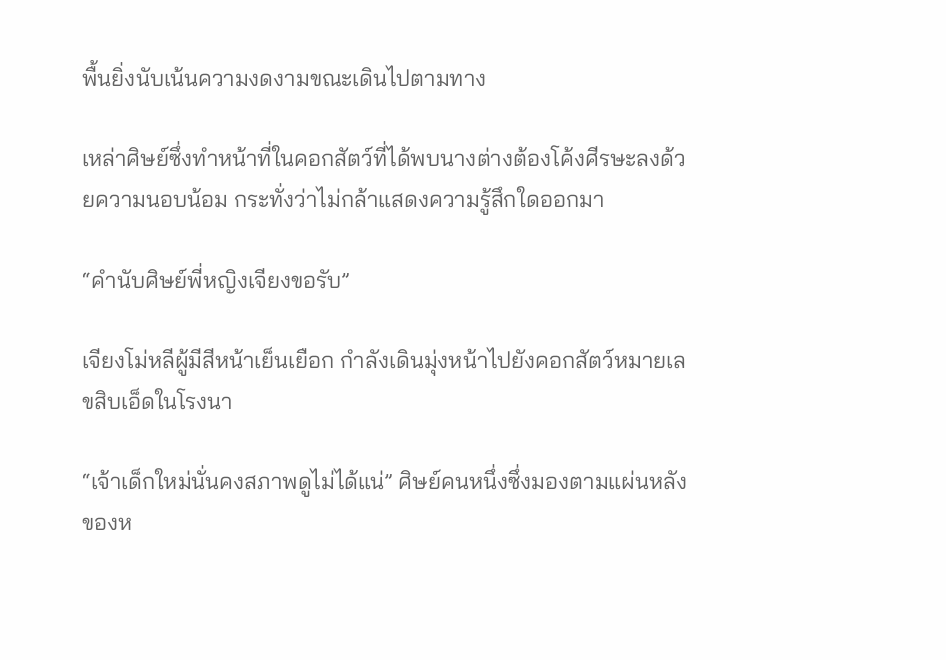พื้นยิ่งนับเน้นความงดงามขณะเดินไปตามทาง

เหล่าศิษย์ซึ่งทำหน้าที่ในคอกสัตว์ที่ได้พบนางต่างต้องโค้งศีรษะลงด้วยความนอบน้อม กระทั่งว่าไม่กล้าแสดงความรู้สึกใดออกมา

“คำนับศิษย์พี่หญิงเจียงขอรับ”

เจียงโม่หลีผู้มีสีหน้าเย็นเยือก กำลังเดินมุ่งหน้าไปยังคอกสัตว์หมายเลขสิบเอ็ดในโรงนา

“เจ้าเด็กใหม่นั่นคงสภาพดูไม่ได้แน่” ศิษย์คนหนึ่งซึ่งมองตามแผ่นหลังของห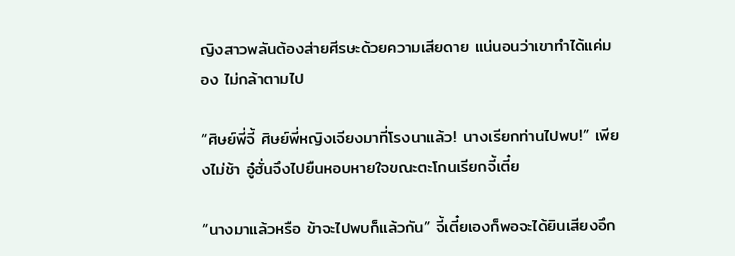ญิงสาวพลันต้องส่ายศีรษะด้วยความเสียดาย แน่นอนว่าเขาทำได้แค่มอง ไม่กล้าตามไป

“ศิษย์พี่จี้ ศิษย์พี่หญิงเจียงมาที่โรงนาแล้ว! นางเรียกท่านไปพบ!” เพียงไม่ช้า อู๋ฮั่นจึงไปยืนหอบหายใจขณะตะโกนเรียกจี้เตี๋ย

“นางมาแล้วหรือ ข้าจะไปพบก็แล้วกัน” จี้เตี๋ยเองก็พอจะได้ยินเสียงอึก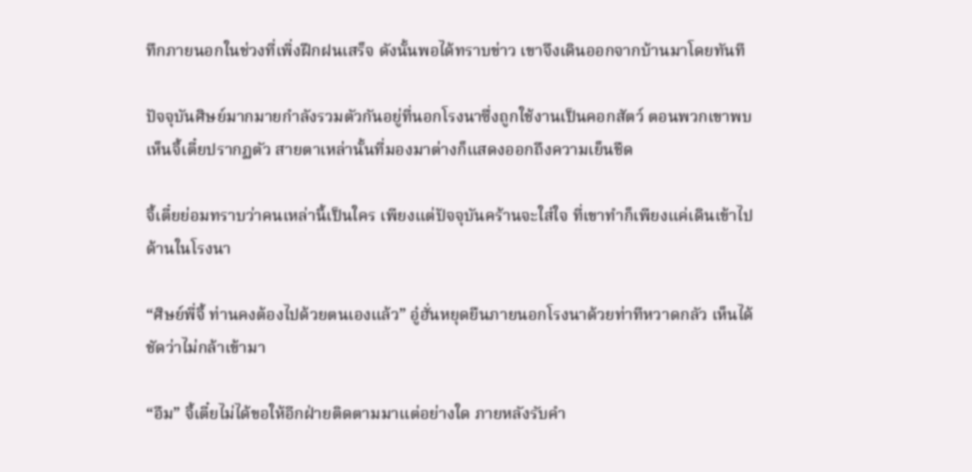ทึกภายนอกในช่วงที่เพิ่งฝึกฝนเสร็จ ดังนั้นพอได้ทราบข่าว เขาจึงเดินออกจากบ้านมาโดยทันที

ปัจจุบันศิษย์มากมายกำลังรวมตัวกันอยู่ที่นอกโรงนาซึ่งถูกใช้งานเป็นคอกสัตว์ ตอนพวกเขาพบเห็นจี้เตี๋ยปรากฏตัว สายตาเหล่านั้นที่มองมาต่างก็แสดงออกถึงความเย็นชืด

จี้เตี๋ยย่อมทราบว่าคนเหล่านี้เป็นใคร เพียงแต่ปัจจุบันคร้านจะใส่ใจ ที่เขาทำก็เพียงแค่เดินเข้าไปด้านในโรงนา

“ศิษย์พี่จี้ ท่านคงต้องไปด้วยตนเองแล้ว” อู๋ฮั่นหยุดยืนภายนอกโรงนาด้วยท่าทีหวาดกลัว เห็นได้ชัดว่าไม่กล้าเข้ามา

“อืม” จี้เตี๋ยไม่ได้ขอให้อีกฝ่ายติดตามมาแต่อย่างใด ภายหลังรับคำ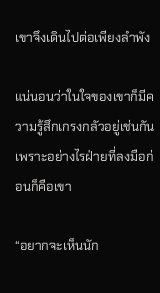เขาจึงเดินไปต่อเพียงลำพัง

แน่นอนว่าในใจของเขาก็มีความรู้สึกเกรงกลัวอยู่เช่นกัน เพราะอย่างไรฝ่ายที่ลงมือก่อนก็คือเขา

“อยากจะเห็นนัก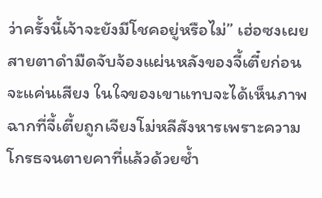ว่าครั้งนี้เจ้าจะยังมีโชคอยู่หรือไม่” เฮ่อซงเผยสายตาดำมืดจับจ้องแผ่นหลังของจี้เตี๋ยก่อนจะแค่นเสียง ในใจของเขาแทบจะได้เห็นภาพฉากที่จี้เตี้ยถูกเจียงโม่หลีสังหารเพราะความโกรธจนตายคาที่แล้วด้วยซ้ำ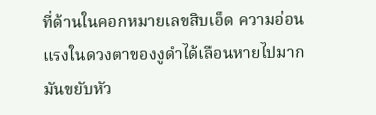ที่ด้านในคอกหมายเลขสิบเอ็ด ความอ่อนแรงในดวงตาของงูดำได้เลือนหายไปมาก มันขยับหัว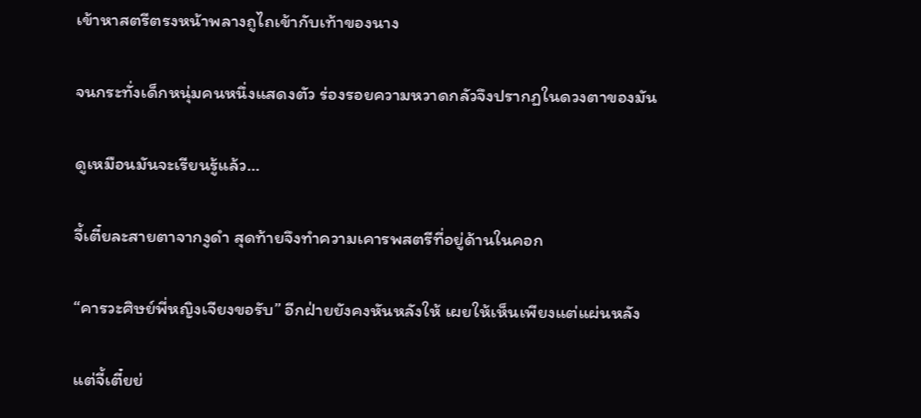เข้าหาสตรีตรงหน้าพลางถูไถเข้ากับเท้าของนาง

จนกระทั่งเด็กหนุ่มคนหนึ่งแสดงตัว ร่องรอยความหวาดกลัวจึงปรากฏในดวงตาของมัน

ดูเหมือนมันจะเรียนรู้แล้ว…

จี้เตี๋ยละสายตาจากงูดำ สุดท้ายจึงทำความเคารพสตรีที่อยู่ด้านในคอก

“คารวะศิษย์พี่หญิงเจียงขอรับ” อีกฝ่ายยังคงหันหลังให้ เผยให้เห็นเพียงแต่แผ่นหลัง

แต่จี้เตี๋ยย่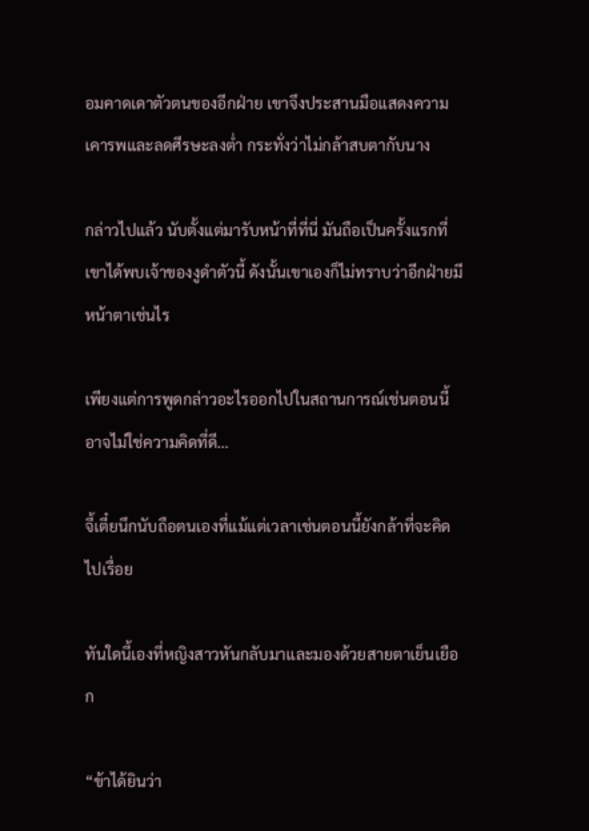อมคาดเดาตัวตนของอีกฝ่าย เขาจึงประสานมือแสดงความเคารพและลดศีรษะลงต่ำ กระทั่งว่าไม่กล้าสบตากับนาง

กล่าวไปแล้ว นับตั้งแต่มารับหน้าที่ที่นี่ มันถือเป็นครั้งแรกที่เขาได้พบเจ้าของงูดำตัวนี้ ดังนั้นเขาเองก็ไม่ทราบว่าอีกฝ่ายมีหน้าตาเช่นไร

เพียงแต่การพูดกล่าวอะไรออกไปในสถานการณ์เช่นตอนนี้อาจไม่ใช่ความคิดที่ดี…

จี้เตี๋ยนึกนับถือตนเองที่แม้แต่เวลาเช่นตอนนี้ยังกล้าที่จะคิดไปเรื่อย

ทันใดนี้เองที่หญิงสาวหันกลับมาและมองด้วยสายตาเย็นเยือก

“ข้าได้ยินว่า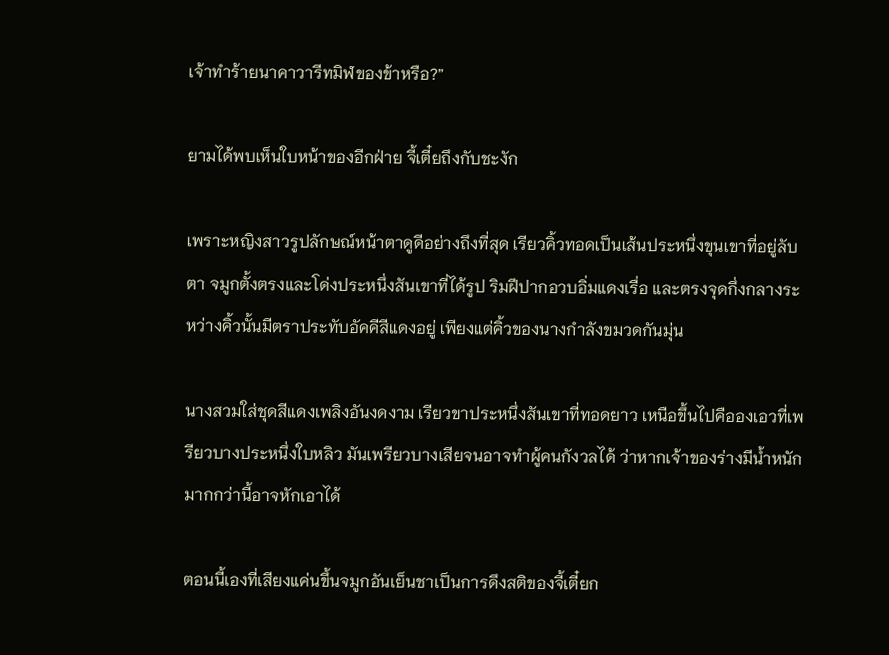เจ้าทำร้ายนาคาวารีทมิฬของข้าหรือ?”

ยามได้พบเห็นใบหน้าของอีกฝ่าย จี้เตี๋ยถึงกับชะงัก

เพราะหญิงสาวรูปลักษณ์หน้าตาดูดีอย่างถึงที่สุด เรียวคิ้วทอดเป็นเส้นประหนึ่งขุนเขาที่อยู่ลับตา จมูกตั้งตรงและโด่งประหนึ่งสันเขาที่ได้รูป ริมฝีปากอวบอิ่มแดงเรื่อ และตรงจุดกึ่งกลางระหว่างคิ้วนั้นมีตราประทับอัคคีสีแดงอยู่ เพียงแต่คิ้วของนางกำลังขมวดกันมุ่น

นางสวมใส่ชุดสีแดงเพลิงอันงดงาม เรียวขาประหนึ่งสันเขาที่ทอดยาว เหนือขึ้นไปคือองเอวที่เพรียวบางประหนึ่งใบหลิว มันเพรียวบางเสียจนอาจทำผู้คนกังวลได้ ว่าหากเจ้าของร่างมีน้ำหนักมากกว่านี้อาจหักเอาได้

ตอนนี้เองที่เสียงแค่นขึ้นจมูกอันเย็นชาเป็นการดึงสติของจี้เตี๋ยก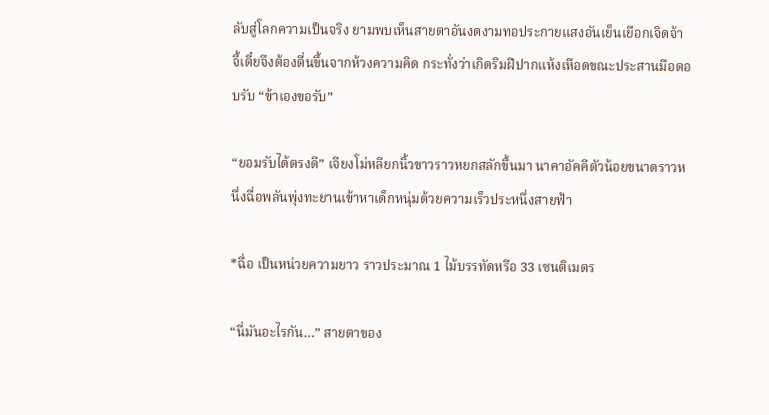ลับสู่โลกความเป็นจริง ยามพบเห็นสายตาอันงดงามทอประกายแสงอันเย็นเยือกเจิดจ้า จี้เตี๋ยจึงต้องตื่นขึ้นจากห้วงความคิด กระทั่งว่าเกิดริมฝีปากแห้งเหือดขณะประสานมือตอบรับ “ข้าเองขอรับ”

“ยอมรับได้ตรงดี” เจียงโม่หลียกนิ้วขาวราวหยกสลักขึ้นมา นาคาอัคคีตัวน้อยขนาดราวหนึ่งฉื่อพลันพุ่งทะยานเข้าหาเด็กหนุ่มด้วยความเร็วประหนึ่งสายฟ้า

*ฉื่อ เป็นหน่วยความยาว ราวประมาณ 1 ไม้บรรทัดหรือ 33 เซนติเมตร

“นี่มันอะไรกัน…” สายตาของ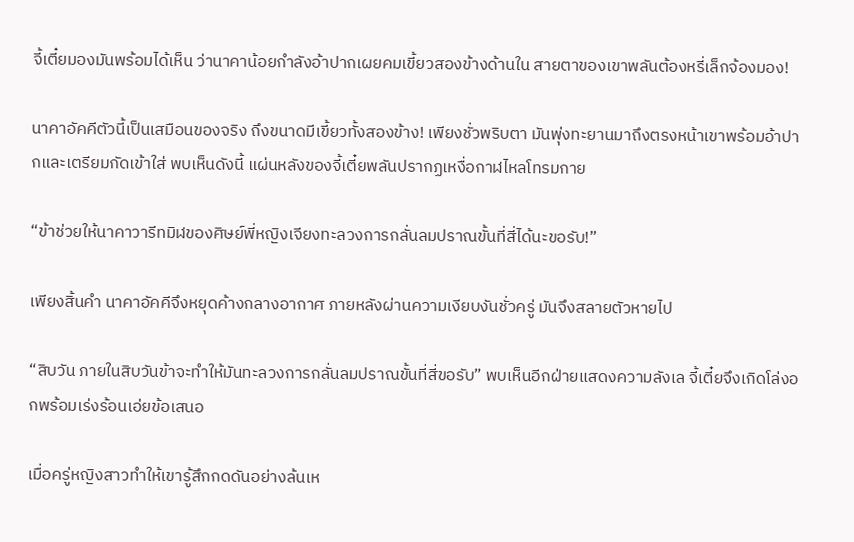จี้เตี๋ยมองมันพร้อมได้เห็น ว่านาคาน้อยกำลังอ้าปากเผยคมเขี้ยวสองข้างด้านใน สายตาของเขาพลันต้องหรี่เล็กจ้องมอง!

นาคาอัคคีตัวนี้เป็นเสมือนของจริง ถึงขนาดมีเขี้ยวทั้งสองข้าง! เพียงชั่วพริบตา มันพุ่งทะยานมาถึงตรงหน้าเขาพร้อมอ้าปากและเตรียมกัดเข้าใส่ พบเห็นดังนี้ แผ่นหลังของจี้เตี๋ยพลันปรากฏเหงื่อกาฬไหลโทรมกาย

“ข้าช่วยให้นาคาวารีทมิฬของศิษย์พี่หญิงเจียงทะลวงการกลั่นลมปราณขั้นที่สี่ได้นะขอรับ!”

เพียงสิ้นคำ นาคาอัคคีจึงหยุดค้างกลางอากาศ ภายหลังผ่านความเงียบงันชั่วครู่ มันจึงสลายตัวหายไป

“สิบวัน ภายในสิบวันข้าจะทำให้มันทะลวงการกลั่นลมปราณขั้นที่สี่ขอรับ” พบเห็นอีกฝ่ายแสดงความลังเล จี้เตี๋ยจึงเกิดโล่งอกพร้อมเร่งร้อนเอ่ยข้อเสนอ

เมื่อครู่หญิงสาวทำให้เขารู้สึกกดดันอย่างล้นเห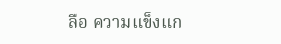ลือ ความแข็งแก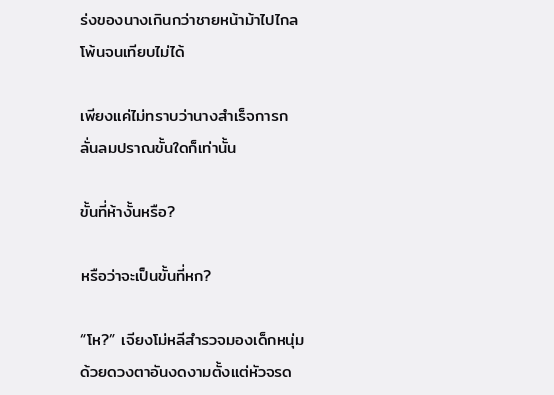ร่งของนางเกินกว่าชายหน้าม้าไปไกลโพ้นจนเทียบไม่ได้

เพียงแค่ไม่ทราบว่านางสำเร็จการกลั่นลมปราณขั้นใดก็เท่านั้น

ขั้นที่ห้างั้นหรือ?

หรือว่าจะเป็นขั้นที่หก?

“โห?” เจียงโม่หลีสำรวจมองเด็กหนุ่มด้วยดวงตาอันงดงามตั้งแต่หัวจรด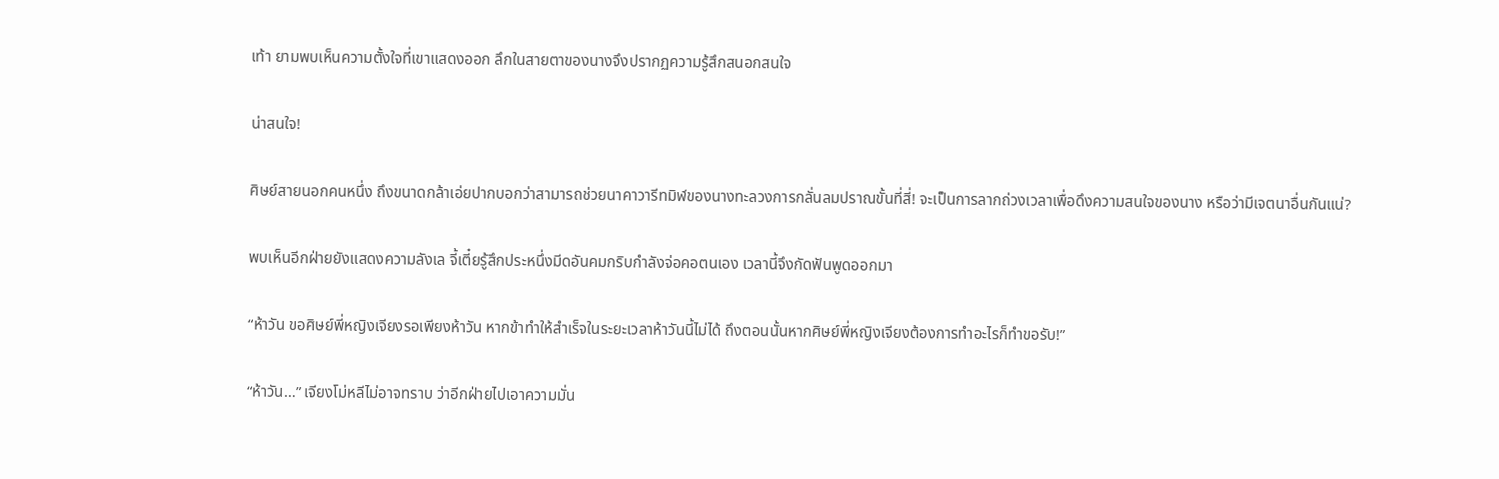เท้า ยามพบเห็นความตั้งใจที่เขาแสดงออก ลึกในสายตาของนางจึงปรากฏความรู้สึกสนอกสนใจ

น่าสนใจ!

ศิษย์สายนอกคนหนึ่ง ถึงขนาดกล้าเอ่ยปากบอกว่าสามารถช่วยนาคาวารีทมิฬของนางทะลวงการกลั่นลมปราณขั้นที่สี่! จะเป็นการลากถ่วงเวลาเพื่อดึงความสนใจของนาง หรือว่ามีเจตนาอื่นกันแน่?

พบเห็นอีกฝ่ายยังแสดงความลังเล จี้เตี๋ยรู้สึกประหนึ่งมีดอันคมกริบกำลังจ่อคอตนเอง เวลานี้จึงกัดฟันพูดออกมา

“ห้าวัน ขอศิษย์พี่หญิงเจียงรอเพียงห้าวัน หากข้าทำให้สำเร็จในระยะเวลาห้าวันนี้ไม่ได้ ถึงตอนนั้นหากศิษย์พี่หญิงเจียงต้องการทำอะไรก็ทำขอรับ!”

“ห้าวัน…” เจียงโม่หลีไม่อาจทราบ ว่าอีกฝ่ายไปเอาความมั่น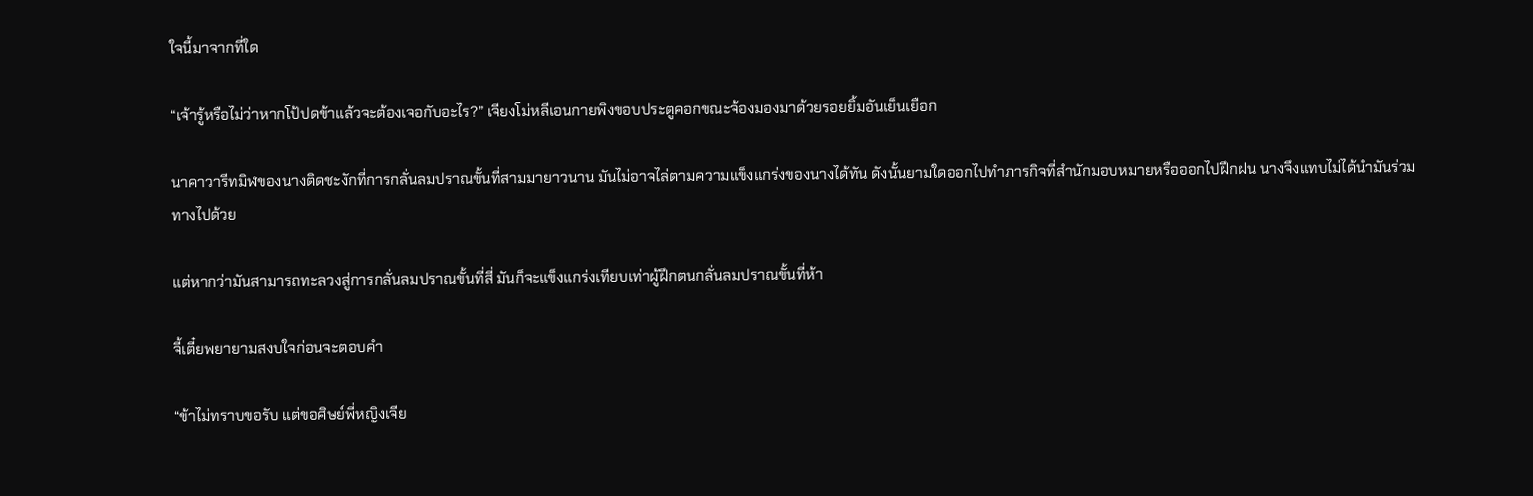ใจนี้มาจากที่ใด

“เจ้ารู้หรือไม่ว่าหากโป้ปดข้าแล้วจะต้องเจอกับอะไร?” เจียงโม่หลีเอนกายพิงขอบประตูคอกขณะจ้องมองมาด้วยรอยยิ้มอันเย็นเยือก

นาคาวารีทมิฬของนางติดชะงักที่การกลั่นลมปราณขั้นที่สามมายาวนาน มันไม่อาจไล่ตามความแข็งแกร่งของนางได้ทัน ดังนั้นยามใดออกไปทำภารกิจที่สำนักมอบหมายหรือออกไปฝึกฝน นางจึงแทบไม่ได้นำมันร่วมทางไปด้วย

แต่หากว่ามันสามารถทะลวงสู่การกลั่นลมปราณขั้นที่สี่ มันก็จะแข็งแกร่งเทียบเท่าผู้ฝึกตนกลั่นลมปราณขั้นที่ห้า

จี้เตี๋ยพยายามสงบใจก่อนจะตอบคำ

“ข้าไม่ทราบขอรับ แต่ขอศิษย์พี่หญิงเจีย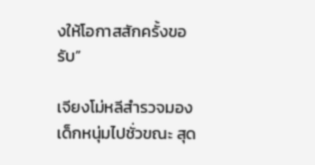งให้โอกาสสักครั้งขอรับ”

เจียงโม่หลีสำรวจมองเด็กหนุ่มไปชั่วขณะ สุด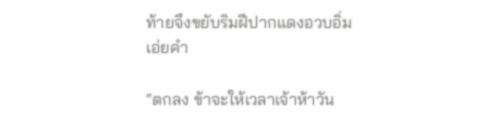ท้ายจึงขยับริมฝีปากแดงอวบอิ่มเอ่ยคำ

“ตกลง ข้าจะให้เวลาเจ้าห้าวัน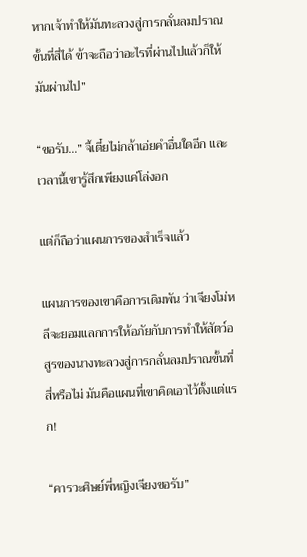หากเจ้าทำให้มันทะลวงสู่การกลั่นลมปราณขั้นที่สี่ได้ ข้าจะถือว่าอะไรที่ผ่านไปแล้วก็ให้มันผ่านไป”

“ขอรับ…” จี้เตี๋ยไม่กล้าเอ่ยคำอื่นใดอีก และเวลานี้เขารู้สึกเพียงแค่โล่งอก

แต่ก็ถือว่าแผนการของสำเร็จแล้ว

แผนการของเขาคือการเดิมพัน ว่าเจียงโม่หลีจะยอมแลกการให้อภัยกับการทำให้สัตว์อสูรของนางทะลวงสู่การกลั่นลมปราณขั้นที่สี่หรือไม่ มันคือแผนที่เขาคิดเอาไว้ตั้งแต่แรก!

“คารวะศิษย์พี่หญิงเจียงขอรับ”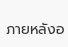ภายหลังอ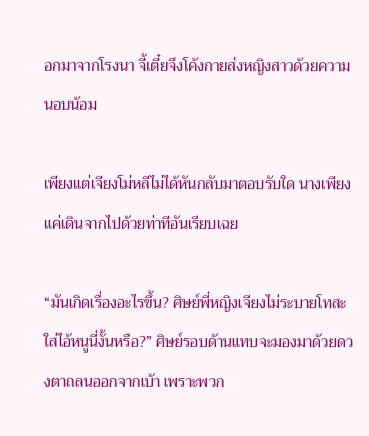อกมาจากโรงนา จี้เตี๋ยจึงโค้งกายส่งหญิงสาวด้วยความนอบน้อม

เพียงแต่เจียงโม่หลีไม่ได้หันกลับมาตอบรับใด นางเพียงแค่เดินจากไปด้วยท่าทีอันเรียบเฉย

“มันเกิดเรื่องอะไรขึ้น? ศิษย์พี่หญิงเจียงไม่ระบายโทสะใส่ไอ้หนูนี่งั้นหรือ?” ศิษย์รอบด้านแทบจะมองมาด้วยดวงตาถลนออกจากเบ้า เพราะพวก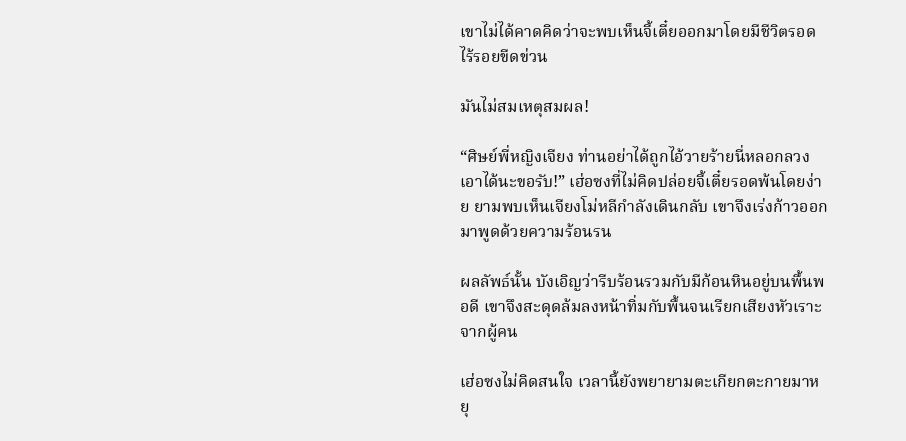เขาไม่ได้คาดคิดว่าจะพบเห็นจี้เตี๋ยออกมาโดยมีชีวิตรอดไร้รอยขีดข่วน

มันไม่สมเหตุสมผล!

“ศิษย์พี่หญิงเจียง ท่านอย่าได้ถูกไอ้วายร้ายนี่หลอกลวงเอาได้นะขอรับ!” เฮ่อซงที่ไม่คิดปล่อยจี้เตี๋ยรอดพ้นโดยง่าย ยามพบเห็นเจียงโม่หลีกำลังเดินกลับ เขาจึงเร่งก้าวออกมาพูดด้วยความร้อนรน

ผลลัพธ์นั้น บังเอิญว่ารีบร้อนรวมกับมีก้อนหินอยู่บนพื้นพอดี เขาจึงสะดุดล้มลงหน้าทิ่มกับพื้นจนเรียกเสียงหัวเราะจากผู้คน

เฮ่อซงไม่คิดสนใจ เวลานี้ยังพยายามตะเกียกตะกายมาหยุ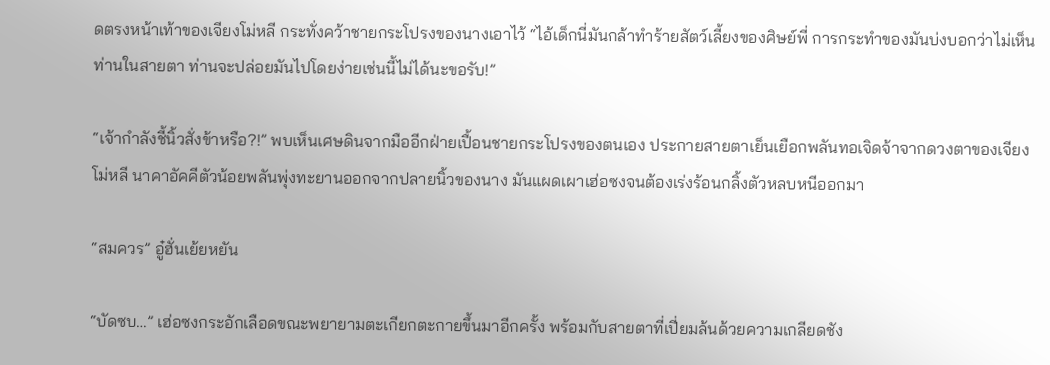ดตรงหน้าเท้าของเจียงโม่หลี กระทั่งคว้าชายกระโปรงของนางเอาไว้ “ไอ้เด็กนี่มันกล้าทำร้ายสัตว์เลี้ยงของศิษย์พี่ การกระทำของมันบ่งบอกว่าไม่เห็นท่านในสายตา ท่านจะปล่อยมันไปโดยง่ายเช่นนี้ไม่ได้นะขอรับ!”

“เจ้ากำลังชี้นิ้วสั่งข้าหรือ?!” พบเห็นเศษดินจากมืออีกฝ่ายเปื้อนชายกระโปรงของตนเอง ประกายสายตาเย็นเยือกพลันทอเจิดจ้าจากดวงตาของเจียงโม่หลี นาคาอัคคีตัวน้อยพลันพุ่งทะยานออกจากปลายนิ้วของนาง มันแผดเผาเฮ่อซงจนต้องเร่งร้อนกลิ้งตัวหลบหนีออกมา

“สมควร” อู๋ฮั่นเย้ยหยัน

“บัดซบ…” เฮ่อซงกระอักเลือดขณะพยายามตะเกียกตะกายขึ้นมาอีกครั้ง พร้อมกับสายตาที่เปี่ยมล้นด้วยความเกลียดชัง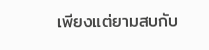เพียงแต่ยามสบกับ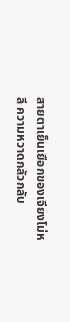สายตาเย็นเยือกของเจียงโม่หลี ความหวาดกลัวกลับ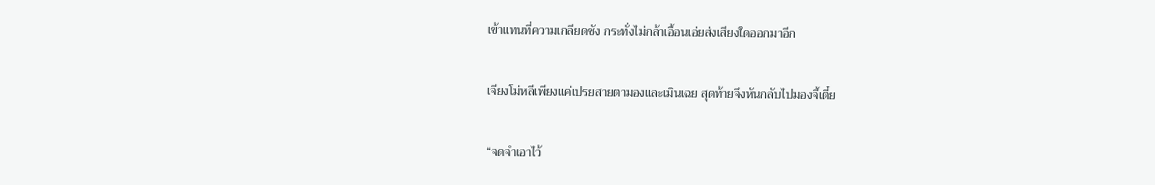เข้าแทนที่ความเกลียดชัง กระทั่งไม่กล้าเอื้อนเอ่ยส่งเสียงใดออกมาอีก

เจียงโม่หลีเพียงแค่เปรยสายตามองและเมินเฉย สุดท้ายจึงหันกลับไปมองจี้เตี๋ย

“จดจำเอาไว้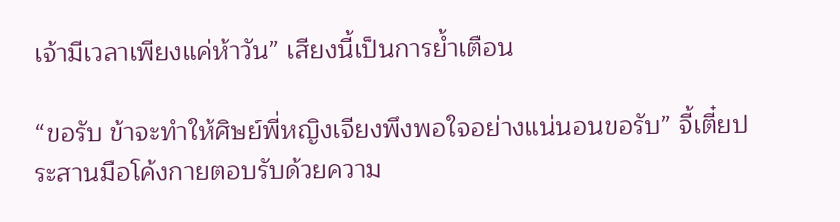เจ้ามีเวลาเพียงแค่ห้าวัน” เสียงนี้เป็นการย้ำเตือน

“ขอรับ ข้าจะทำให้ศิษย์พี่หญิงเจียงพึงพอใจอย่างแน่นอนขอรับ” จี้เตี๋ยประสานมือโค้งกายตอบรับด้วยความ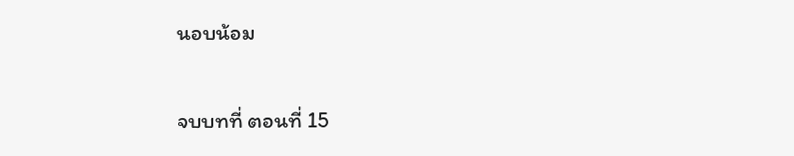นอบน้อม

จบบทที่ ตอนที่ 15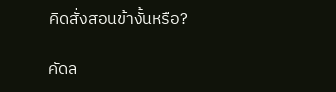คิดสั่งสอนข้างั้นหรือ?

คัดล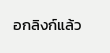อกลิงก์แล้ว